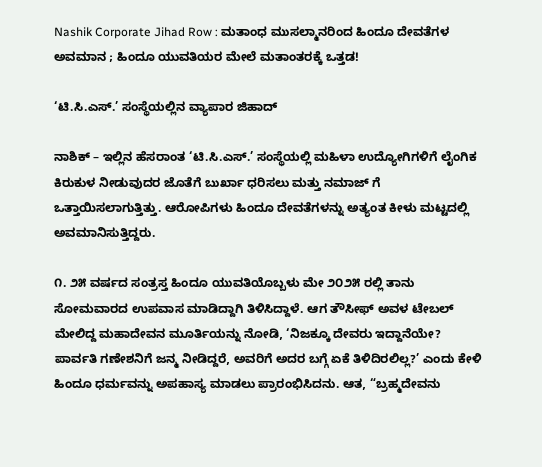Nashik Corporate Jihad Row : ಮತಾಂಧ ಮುಸಲ್ಮಾನರಿಂದ ಹಿಂದೂ ದೇವತೆಗಳ ಅವಮಾನ ; ಹಿಂದೂ ಯುವತಿಯರ ಮೇಲೆ ಮತಾಂತರಕ್ಕೆ ಒತ್ತಡ!

‘ಟಿ.ಸಿ.ಎಸ್.’ ಸಂಸ್ಥೆಯಲ್ಲಿನ ವ್ಯಾಪಾರ ಜಿಹಾದ್

ನಾಶಿಕ್ – ಇಲ್ಲಿನ ಹೆಸರಾಂತ ‘ಟಿ.ಸಿ.ಎಸ್.’ ಸಂಸ್ಥೆಯಲ್ಲಿ ಮಹಿಳಾ ಉದ್ಯೋಗಿಗಳಿಗೆ ಲೈಂಗಿಕ ಕಿರುಕುಳ ನೀಡುವುದರ ಜೊತೆಗೆ ಬುರ್ಖಾ ಧರಿಸಲು ಮತ್ತು ನಮಾಜ್ ಗೆ ಒತ್ತಾಯಿಸಲಾಗುತ್ತಿತ್ತು. ಆರೋಪಿಗಳು ಹಿಂದೂ ದೇವತೆಗಳನ್ನು ಅತ್ಯಂತ ಕೀಳು ಮಟ್ಟದಲ್ಲಿ ಅವಮಾನಿಸುತ್ತಿದ್ದರು.

೧. ೨೫ ವರ್ಷದ ಸಂತ್ರಸ್ತ ಹಿಂದೂ ಯುವತಿಯೊಬ್ಬಳು ಮೇ ೨೦೨೫ ರಲ್ಲಿ ತಾನು ಸೋಮವಾರದ ಉಪವಾಸ ಮಾಡಿದ್ದಾಗಿ ತಿಳಿಸಿದ್ದಾಳೆ. ಆಗ ತೌಸೀಫ್ ಅವಳ ಟೇಬಲ್ ಮೇಲಿದ್ದ ಮಹಾದೇವನ ಮೂರ್ತಿಯನ್ನು ನೋಡಿ, ‘ನಿಜಕ್ಕೂ ದೇವರು ಇದ್ದಾನೆಯೇ? ಪಾರ್ವತಿ ಗಣೇಶನಿಗೆ ಜನ್ಮ ನೀಡಿದ್ದರೆ, ಅವರಿಗೆ ಅದರ ಬಗ್ಗೆ ಏಕೆ ತಿಳಿದಿರಲಿಲ್ಲ?’ ಎಂದು ಕೇಳಿ ಹಿಂದೂ ಧರ್ಮವನ್ನು ಅಪಹಾಸ್ಯ ಮಾಡಲು ಪ್ರಾರಂಭಿಸಿದನು. ಆತ, “ಬ್ರಹ್ಮದೇವನು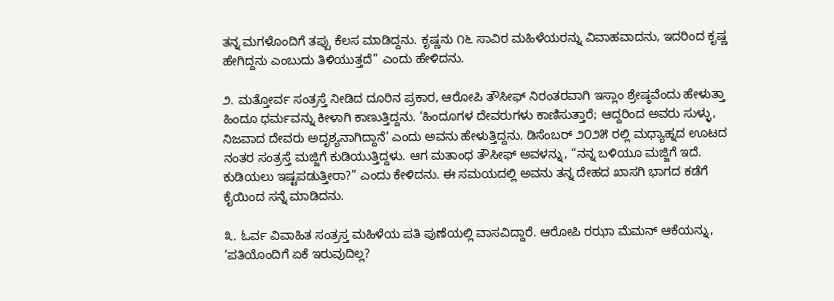ತನ್ನ ಮಗಳೊಂದಿಗೆ ತಪ್ಪು ಕೆಲಸ ಮಾಡಿದ್ದನು. ಕೃಷ್ಣನು ೧೬ ಸಾವಿರ ಮಹಿಳೆಯರನ್ನು ವಿವಾಹವಾದನು, ಇದರಿಂದ ಕೃಷ್ಣ ಹೇಗಿದ್ದನು ಎಂಬುದು ತಿಳಿಯುತ್ತದೆ” ಎಂದು ಹೇಳಿದನು.

೨. ಮತ್ತೋರ್ವ ಸಂತ್ರಸ್ತೆ ನೀಡಿದ ದೂರಿನ ಪ್ರಕಾರ, ಆರೋಪಿ ತೌಸೀಫ್ ನಿರಂತರವಾಗಿ ಇಸ್ಲಾಂ ಶ್ರೇಷ್ಠವೆಂದು ಹೇಳುತ್ತಾ ಹಿಂದೂ ಧರ್ಮವನ್ನು ಕೀಳಾಗಿ ಕಾಣುತ್ತಿದ್ದನು. ‘ಹಿಂದೂಗಳ ದೇವರುಗಳು ಕಾಣಿಸುತ್ತಾರೆ; ಆದ್ದರಿಂದ ಅವರು ಸುಳ್ಳು, ನಿಜವಾದ ದೇವರು ಅದೃಶ್ಯನಾಗಿದ್ದಾನೆ’ ಎಂದು ಅವನು ಹೇಳುತ್ತಿದ್ದನು. ಡಿಸೆಂಬರ್ ೨೦೨೫ ರಲ್ಲಿ ಮಧ್ಯಾಹ್ನದ ಊಟದ ನಂತರ ಸಂತ್ರಸ್ತೆ ಮಜ್ಜಿಗೆ ಕುಡಿಯುತ್ತಿದ್ದಳು. ಆಗ ಮತಾಂಧ ತೌಸೀಫ್ ಅವಳನ್ನು, “ನನ್ನ ಬಳಿಯೂ ಮಜ್ಜಿಗೆ ಇದೆ. ಕುಡಿಯಲು ಇಷ್ಟಪಡುತ್ತೀರಾ?” ಎಂದು ಕೇಳಿದನು. ಈ ಸಮಯದಲ್ಲಿ ಅವನು ತನ್ನ ದೇಹದ ಖಾಸಗಿ ಭಾಗದ ಕಡೆಗೆ ಕೈಯಿಂದ ಸನ್ನೆ ಮಾಡಿದನು.

೩. ಓರ್ವ ವಿವಾಹಿತ ಸಂತ್ರಸ್ತ ಮಹಿಳೆಯ ಪತಿ ಪುಣೆಯಲ್ಲಿ ವಾಸವಿದ್ದಾರೆ. ಆರೋಪಿ ರಝಾ ಮೆಮನ್ ಆಕೆಯನ್ನು, ‘ಪತಿಯೊಂದಿಗೆ ಏಕೆ ಇರುವುದಿಲ್ಲ?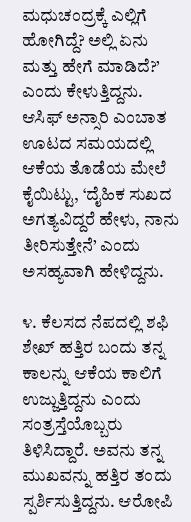ಮಧುಚಂದ್ರಕ್ಕೆ ಎಲ್ಲಿಗೆ ಹೋಗಿದ್ದೆ? ಅಲ್ಲಿ ಏನು ಮತ್ತು ಹೇಗೆ ಮಾಡಿದೆ?’ ಎಂದು ಕೇಳುತ್ತಿದ್ದನು. ಆಸಿಫ್ ಅನ್ಸಾರಿ ಎಂಬಾತ ಊಟದ ಸಮಯದಲ್ಲಿ ಆಕೆಯ ತೊಡೆಯ ಮೇಲೆ ಕೈಯಿಟ್ಟು, ‘ದೈಹಿಕ ಸುಖದ ಅಗತ್ಯವಿದ್ದರೆ ಹೇಳು, ನಾನು ತೀರಿಸುತ್ತೇನೆ’ ಎಂದು ಅಸಹ್ಯವಾಗಿ ಹೇಳಿದ್ದನು.

೪. ಕೆಲಸದ ನೆಪದಲ್ಲಿ ಶಫಿ ಶೇಖ್ ಹತ್ತಿರ ಬಂದು ತನ್ನ ಕಾಲನ್ನು ಆಕೆಯ ಕಾಲಿಗೆ ಉಜ್ಜುತ್ತಿದ್ದನು ಎಂದು ಸಂತ್ರಸ್ತೆಯೊಬ್ಬರು ತಿಳಿಸಿದ್ದಾರೆ. ಅವನು ತನ್ನ ಮುಖವನ್ನು ಹತ್ತಿರ ತಂದು ಸ್ಪರ್ಶಿಸುತ್ತಿದ್ದನು. ಆರೋಪಿ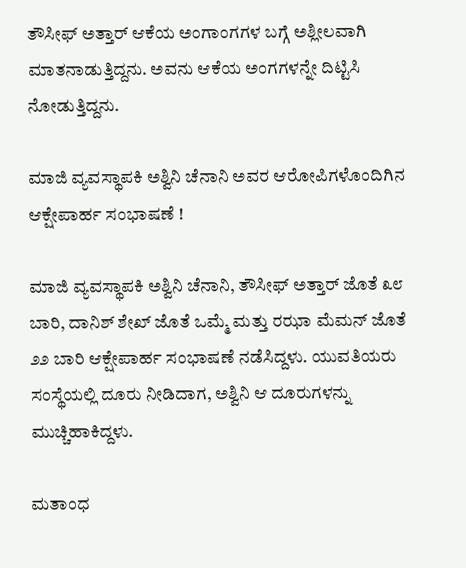ತೌಸೀಫ್ ಅತ್ತಾರ್ ಆಕೆಯ ಅಂಗಾಂಗಗಳ ಬಗ್ಗೆ ಅಶ್ಲೀಲವಾಗಿ ಮಾತನಾಡುತ್ತಿದ್ದನು. ಅವನು ಆಕೆಯ ಅಂಗಗಳನ್ನೇ ದಿಟ್ಟಿಸಿ ನೋಡುತ್ತಿದ್ದನು.

ಮಾಜಿ ವ್ಯವಸ್ಥಾಪಕಿ ಅಶ್ವಿನಿ ಚೆನಾನಿ ಅವರ ಆರೋಪಿಗಳೊಂದಿಗಿನ ಆಕ್ಷೇಪಾರ್ಹ ಸಂಭಾಷಣೆ !

ಮಾಜಿ ವ್ಯವಸ್ಥಾಪಕಿ ಅಶ್ವಿನಿ ಚೆನಾನಿ, ತೌಸೀಫ್ ಅತ್ತಾರ್ ಜೊತೆ ೩೮ ಬಾರಿ, ದಾನಿಶ್ ಶೇಖ್ ಜೊತೆ ಒಮ್ಮೆ ಮತ್ತು ರಝಾ ಮೆಮನ್ ಜೊತೆ ೨೨ ಬಾರಿ ಆಕ್ಷೇಪಾರ್ಹ ಸಂಭಾಷಣೆ ನಡೆಸಿದ್ದಳು. ಯುವತಿಯರು ಸಂಸ್ಥೆಯಲ್ಲಿ ದೂರು ನೀಡಿದಾಗ, ಅಶ್ವಿನಿ ಆ ದೂರುಗಳನ್ನು ಮುಚ್ಚಿಹಾಕಿದ್ದಳು.

ಮತಾಂಧ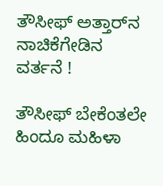ತೌಸೀಫ್ ಅತ್ತಾರ್‌ನ ನಾಚಿಕೆಗೇಡಿನ ವರ್ತನೆ !

ತೌಸೀಫ್ ಬೇಕೆಂತಲೇ ಹಿಂದೂ ಮಹಿಳಾ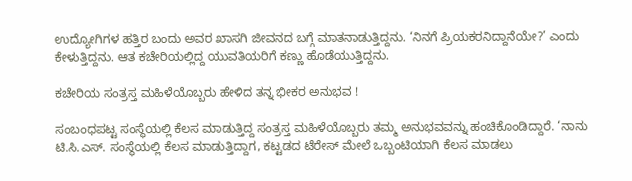ಉದ್ಯೋಗಿಗಳ ಹತ್ತಿರ ಬಂದು ಅವರ ಖಾಸಗಿ ಜೀವನದ ಬಗ್ಗೆ ಮಾತನಾಡುತ್ತಿದ್ದನು. ‘ನಿನಗೆ ಪ್ರಿಯಕರನಿದ್ದಾನೆಯೇ?’ ಎಂದು ಕೇಳುತ್ತಿದ್ದನು. ಆತ ಕಚೇರಿಯಲ್ಲಿದ್ದ ಯುವತಿಯರಿಗೆ ಕಣ್ಣು ಹೊಡೆಯುತ್ತಿದ್ದನು.

ಕಚೇರಿಯ ಸಂತ್ರಸ್ತ ಮಹಿಳೆಯೊಬ್ಬರು ಹೇಳಿದ ತನ್ನ ಭೀಕರ ಅನುಭವ !

ಸಂಬಂಧಪಟ್ಟ ಸಂಸ್ಥೆಯಲ್ಲಿ ಕೆಲಸ ಮಾಡುತ್ತಿದ್ದ ಸಂತ್ರಸ್ತ ಮಹಿಳೆಯೊಬ್ಬರು ತಮ್ಮ ಅನುಭವವನ್ನು ಹಂಚಿಕೊಂಡಿದ್ದಾರೆ. ‘ನಾನು ಟಿ.ಸಿ.ಎಸ್. ಸಂಸ್ಥೆಯಲ್ಲಿ ಕೆಲಸ ಮಾಡುತ್ತಿದ್ದಾಗ, ಕಟ್ಟಡದ ಟೆರೇಸ್ ಮೇಲೆ ಒಬ್ಬಂಟಿಯಾಗಿ ಕೆಲಸ ಮಾಡಲು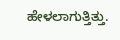ಹೇಳಲಾಗುತ್ತಿತ್ತು.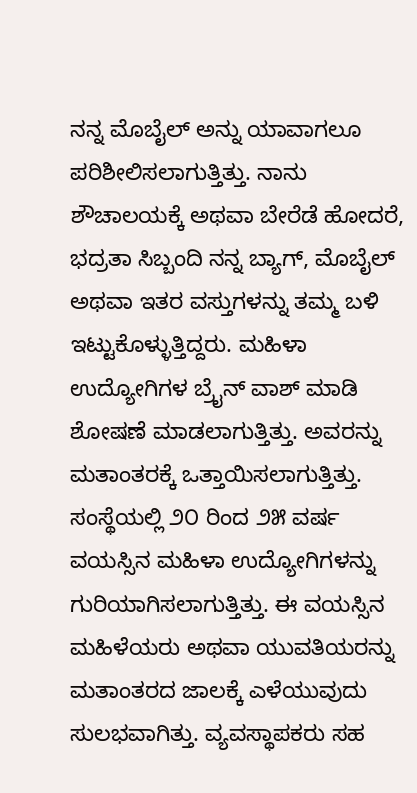ನನ್ನ ಮೊಬೈಲ್ ಅನ್ನು ಯಾವಾಗಲೂ ಪರಿಶೀಲಿಸಲಾಗುತ್ತಿತ್ತು. ನಾನು ಶೌಚಾಲಯಕ್ಕೆ ಅಥವಾ ಬೇರೆಡೆ ಹೋದರೆ, ಭದ್ರತಾ ಸಿಬ್ಬಂದಿ ನನ್ನ ಬ್ಯಾಗ್, ಮೊಬೈಲ್ ಅಥವಾ ಇತರ ವಸ್ತುಗಳನ್ನು ತಮ್ಮ ಬಳಿ ಇಟ್ಟುಕೊಳ್ಳುತ್ತಿದ್ದರು. ಮಹಿಳಾ ಉದ್ಯೋಗಿಗಳ ಬ್ರೈನ್ ವಾಶ್ ಮಾಡಿ ಶೋಷಣೆ ಮಾಡಲಾಗುತ್ತಿತ್ತು. ಅವರನ್ನು ಮತಾಂತರಕ್ಕೆ ಒತ್ತಾಯಿಸಲಾಗುತ್ತಿತ್ತು. ಸಂಸ್ಥೆಯಲ್ಲಿ ೨೦ ರಿಂದ ೨೫ ವರ್ಷ ವಯಸ್ಸಿನ ಮಹಿಳಾ ಉದ್ಯೋಗಿಗಳನ್ನು ಗುರಿಯಾಗಿಸಲಾಗುತ್ತಿತ್ತು. ಈ ವಯಸ್ಸಿನ ಮಹಿಳೆಯರು ಅಥವಾ ಯುವತಿಯರನ್ನು ಮತಾಂತರದ ಜಾಲಕ್ಕೆ ಎಳೆಯುವುದು ಸುಲಭವಾಗಿತ್ತು. ವ್ಯವಸ್ಥಾಪಕರು ಸಹ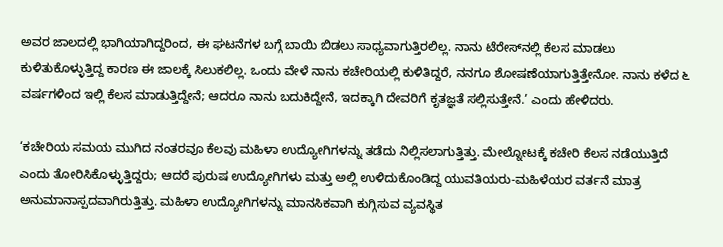ಅವರ ಜಾಲದಲ್ಲಿ ಭಾಗಿಯಾಗಿದ್ದರಿಂದ, ಈ ಘಟನೆಗಳ ಬಗ್ಗೆ ಬಾಯಿ ಬಿಡಲು ಸಾಧ್ಯವಾಗುತ್ತಿರಲಿಲ್ಲ. ನಾನು ಟೆರೇಸ್‌ನಲ್ಲಿ ಕೆಲಸ ಮಾಡಲು ಕುಳಿತುಕೊಳ್ಳುತ್ತಿದ್ದ ಕಾರಣ ಈ ಜಾಲಕ್ಕೆ ಸಿಲುಕಲಿಲ್ಲ. ಒಂದು ವೇಳೆ ನಾನು ಕಚೇರಿಯಲ್ಲಿ ಕುಳಿತಿದ್ದರೆ, ನನಗೂ ಶೋಷಣೆಯಾಗುತ್ತಿತ್ತೇನೋ. ನಾನು ಕಳೆದ ೬ ವರ್ಷಗಳಿಂದ ಇಲ್ಲಿ ಕೆಲಸ ಮಾಡುತ್ತಿದ್ದೇನೆ; ಆದರೂ ನಾನು ಬದುಕಿದ್ದೇನೆ, ಇದಕ್ಕಾಗಿ ದೇವರಿಗೆ ಕೃತಜ್ಞತೆ ಸಲ್ಲಿಸುತ್ತೇನೆ.’ ಎಂದು ಹೇಳಿದರು.

‘ಕಚೇರಿಯ ಸಮಯ ಮುಗಿದ ನಂತರವೂ ಕೆಲವು ಮಹಿಳಾ ಉದ್ಯೋಗಿಗಳನ್ನು ತಡೆದು ನಿಲ್ಲಿಸಲಾಗುತ್ತಿತ್ತು. ಮೇಲ್ನೋಟಕ್ಕೆ ಕಚೇರಿ ಕೆಲಸ ನಡೆಯುತ್ತಿದೆ ಎಂದು ತೋರಿಸಿಕೊಳ್ಳುತ್ತಿದ್ದರು; ಆದರೆ ಪುರುಷ ಉದ್ಯೋಗಿಗಳು ಮತ್ತು ಅಲ್ಲಿ ಉಳಿದುಕೊಂಡಿದ್ದ ಯುವತಿಯರು-ಮಹಿಳೆಯರ ವರ್ತನೆ ಮಾತ್ರ ಅನುಮಾನಾಸ್ಪದವಾಗಿರುತ್ತಿತ್ತು. ಮಹಿಳಾ ಉದ್ಯೋಗಿಗಳನ್ನು ಮಾನಸಿಕವಾಗಿ ಕುಗ್ಗಿಸುವ ವ್ಯವಸ್ಥಿತ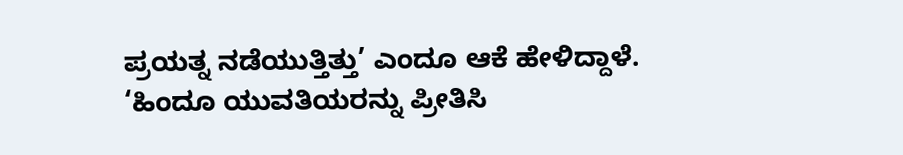ಪ್ರಯತ್ನ ನಡೆಯುತ್ತಿತ್ತು’ ಎಂದೂ ಆಕೆ ಹೇಳಿದ್ದಾಳೆ.
‘ಹಿಂದೂ ಯುವತಿಯರನ್ನು ಪ್ರೀತಿಸಿ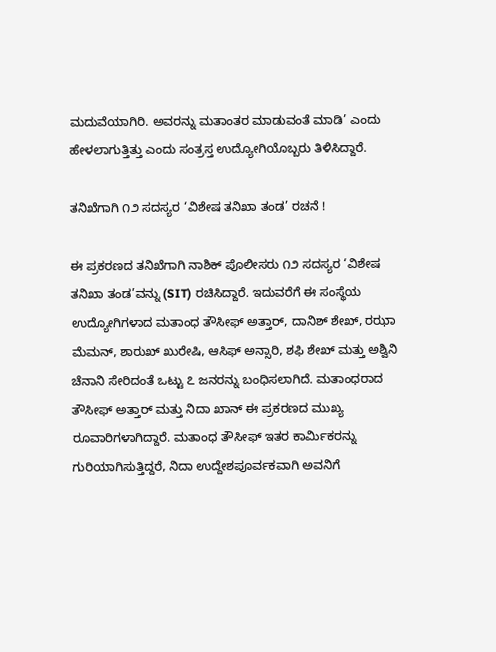ಮದುವೆಯಾಗಿರಿ. ಅವರನ್ನು ಮತಾಂತರ ಮಾಡುವಂತೆ ಮಾಡಿ’ ಎಂದು ಹೇಳಲಾಗುತ್ತಿತ್ತು ಎಂದು ಸಂತ್ರಸ್ತ ಉದ್ಯೋಗಿಯೊಬ್ಬರು ತಿಳಿಸಿದ್ದಾರೆ.

ತನಿಖೆಗಾಗಿ ೧೨ ಸದಸ್ಯರ ‘ವಿಶೇಷ ತನಿಖಾ ತಂಡ’ ರಚನೆ !

ಈ ಪ್ರಕರಣದ ತನಿಖೆಗಾಗಿ ನಾಶಿಕ್ ಪೊಲೀಸರು ೧೨ ಸದಸ್ಯರ ‘ವಿಶೇಷ ತನಿಖಾ ತಂಡ’ವನ್ನು (SIT) ರಚಿಸಿದ್ದಾರೆ. ಇದುವರೆಗೆ ಈ ಸಂಸ್ಥೆಯ ಉದ್ಯೋಗಿಗಳಾದ ಮತಾಂಧ ತೌಸೀಫ್ ಅತ್ತಾರ್, ದಾನಿಶ್ ಶೇಖ್, ರಝಾ ಮೆಮನ್, ಶಾರುಖ್ ಖುರೇಷಿ, ಆಸಿಫ್ ಅನ್ಸಾರಿ, ಶಫಿ ಶೇಖ್ ಮತ್ತು ಅಶ್ವಿನಿ ಚೆನಾನಿ ಸೇರಿದಂತೆ ಒಟ್ಟು ೭ ಜನರನ್ನು ಬಂಧಿಸಲಾಗಿದೆ. ಮತಾಂಧರಾದ ತೌಸೀಫ್ ಅತ್ತಾರ್ ಮತ್ತು ನಿದಾ ಖಾನ್ ಈ ಪ್ರಕರಣದ ಮುಖ್ಯ ರೂವಾರಿಗಳಾಗಿದ್ದಾರೆ. ಮತಾಂಧ ತೌಸೀಫ್ ಇತರ ಕಾರ್ಮಿಕರನ್ನು ಗುರಿಯಾಗಿಸುತ್ತಿದ್ದರೆ, ನಿದಾ ಉದ್ದೇಶಪೂರ್ವಕವಾಗಿ ಅವನಿಗೆ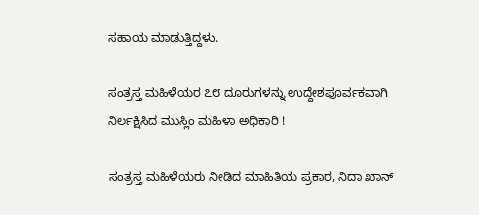ಸಹಾಯ ಮಾಡುತ್ತಿದ್ದಳು.

ಸಂತ್ರಸ್ತ ಮಹಿಳೆಯರ ೭೮ ದೂರುಗಳನ್ನು ಉದ್ದೇಶಪೂರ್ವಕವಾಗಿ ನಿರ್ಲಕ್ಷಿಸಿದ ಮುಸ್ಲಿಂ ಮಹಿಳಾ ಅಧಿಕಾರಿ !

ಸಂತ್ರಸ್ತ ಮಹಿಳೆಯರು ನೀಡಿದ ಮಾಹಿತಿಯ ಪ್ರಕಾರ, ನಿದಾ ಖಾನ್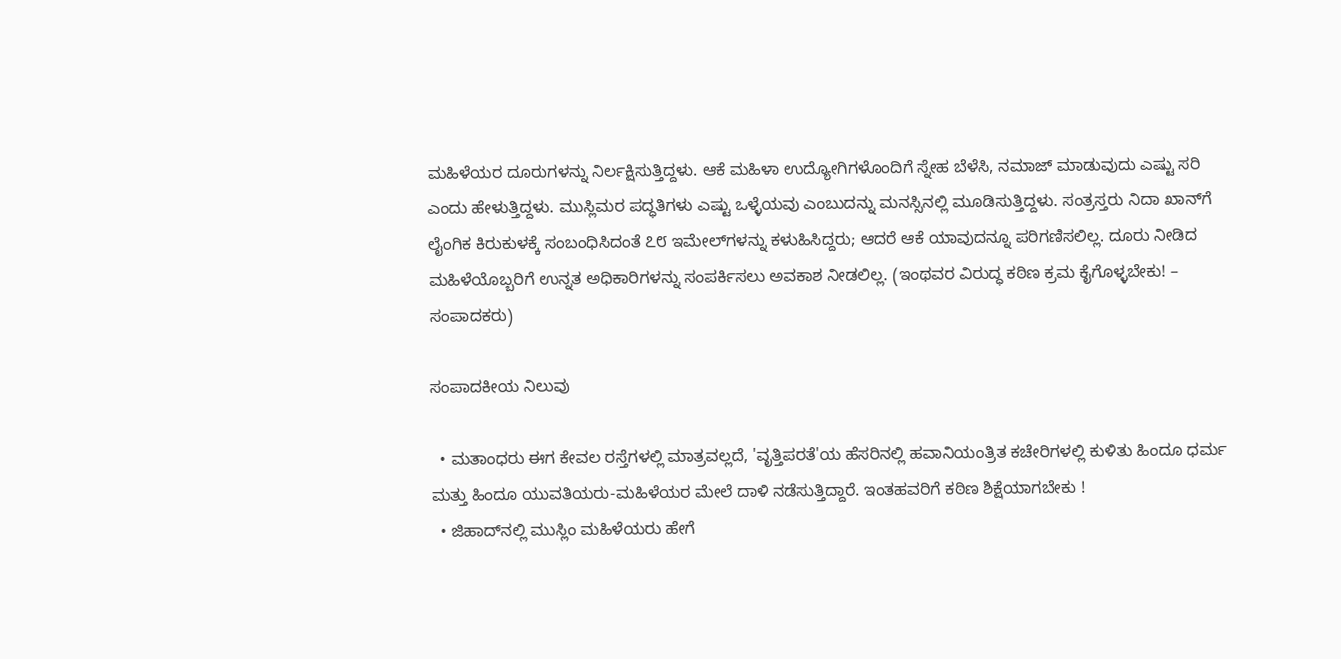ಮಹಿಳೆಯರ ದೂರುಗಳನ್ನು ನಿರ್ಲಕ್ಷಿಸುತ್ತಿದ್ದಳು. ಆಕೆ ಮಹಿಳಾ ಉದ್ಯೋಗಿಗಳೊಂದಿಗೆ ಸ್ನೇಹ ಬೆಳೆಸಿ, ನಮಾಜ್ ಮಾಡುವುದು ಎಷ್ಟು ಸರಿ ಎಂದು ಹೇಳುತ್ತಿದ್ದಳು. ಮುಸ್ಲಿಮರ ಪದ್ಧತಿಗಳು ಎಷ್ಟು ಒಳ್ಳೆಯವು ಎಂಬುದನ್ನು ಮನಸ್ಸಿನಲ್ಲಿ ಮೂಡಿಸುತ್ತಿದ್ದಳು. ಸಂತ್ರಸ್ತರು ನಿದಾ ಖಾನ್‌ಗೆ ಲೈಂಗಿಕ ಕಿರುಕುಳಕ್ಕೆ ಸಂಬಂಧಿಸಿದಂತೆ ೭೮ ಇಮೇಲ್‌ಗಳನ್ನು ಕಳುಹಿಸಿದ್ದರು; ಆದರೆ ಆಕೆ ಯಾವುದನ್ನೂ ಪರಿಗಣಿಸಲಿಲ್ಲ. ದೂರು ನೀಡಿದ ಮಹಿಳೆಯೊಬ್ಬರಿಗೆ ಉನ್ನತ ಅಧಿಕಾರಿಗಳನ್ನು ಸಂಪರ್ಕಿಸಲು ಅವಕಾಶ ನೀಡಲಿಲ್ಲ. (ಇಂಥವರ ವಿರುದ್ಧ ಕಠಿಣ ಕ್ರಮ ಕೈಗೊಳ್ಳಬೇಕು! – ಸಂಪಾದಕರು)

ಸಂಪಾದಕೀಯ ನಿಲುವು

  • ಮತಾಂಧರು ಈಗ ಕೇವಲ ರಸ್ತೆಗಳಲ್ಲಿ ಮಾತ್ರವಲ್ಲದೆ, 'ವೃತ್ತಿಪರತೆ'ಯ ಹೆಸರಿನಲ್ಲಿ ಹವಾನಿಯಂತ್ರಿತ ಕಚೇರಿಗಳಲ್ಲಿ ಕುಳಿತು ಹಿಂದೂ ಧರ್ಮ ಮತ್ತು ಹಿಂದೂ ಯುವತಿಯರು-ಮಹಿಳೆಯರ ಮೇಲೆ ದಾಳಿ ನಡೆಸುತ್ತಿದ್ದಾರೆ. ಇಂತಹವರಿಗೆ ಕಠಿಣ ಶಿಕ್ಷೆಯಾಗಬೇಕು !
  • ಜಿಹಾದ್‌ನಲ್ಲಿ ಮುಸ್ಲಿಂ ಮಹಿಳೆಯರು ಹೇಗೆ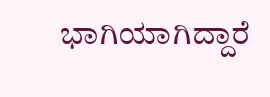ಭಾಗಿಯಾಗಿದ್ದಾರೆ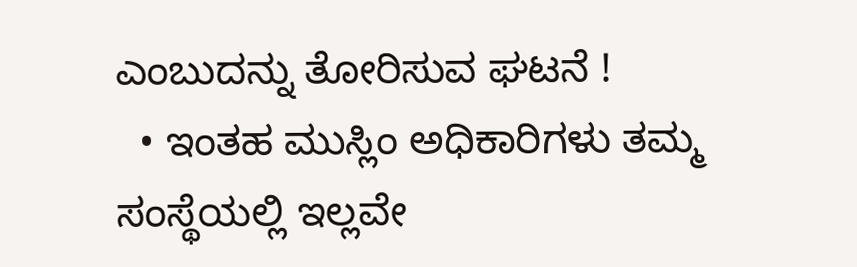ಎಂಬುದನ್ನು ತೋರಿಸುವ ಘಟನೆ !
  • ಇಂತಹ ಮುಸ್ಲಿಂ ಅಧಿಕಾರಿಗಳು ತಮ್ಮ ಸಂಸ್ಥೆಯಲ್ಲಿ ಇಲ್ಲವೇ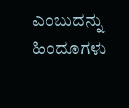ಎಂಬುದನ್ನು ಹಿಂದೂಗಳು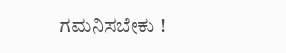ಗಮನಿಸಬೇಕು !